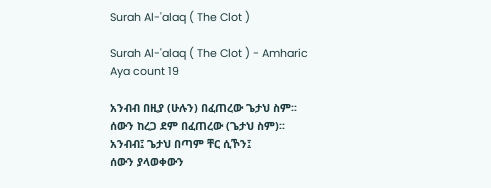Surah Al-'alaq ( The Clot )

Surah Al-'alaq ( The Clot ) - Amharic Aya count 19

አንብብ በዚያ (ሁሉን) በፈጠረው ጌታህ ስም፡፡
ሰውን ከረጋ ደም በፈጠረው (ጌታህ ስም)፡፡
አንብብ፤ ጌታህ በጣም ቸር ሲኾን፤
ሰውን ያላወቀውን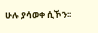ሁሉ ያሳወቀ ሲኾን፡፡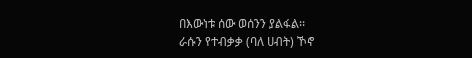በእውነቱ ሰው ወሰንን ያልፋል፡፡
ራሱን የተብቃቃ (ባለ ሀብት) ኾኖ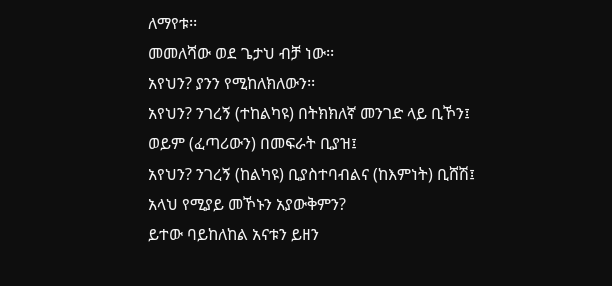ለማየቱ፡፡
መመለሻው ወደ ጌታህ ብቻ ነው፡፡
አየህን? ያንን የሚከለክለውን፡፡
አየህን? ንገረኝ (ተከልካዩ) በትክክለኛ መንገድ ላይ ቢኾን፤
ወይም (ፈጣሪውን) በመፍራት ቢያዝ፤
አየህን? ንገረኝ (ከልካዩ) ቢያስተባብልና (ከእምነት) ቢሸሽ፤
አላህ የሚያይ መኾኑን አያውቅምን?
ይተው ባይከለከል አናቱን ይዘን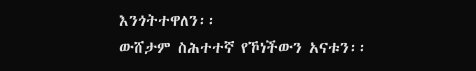እንጎትተዋለን፡፡
ውሸታም ስሕተተኛ የኾነችውን አናቱን፡፡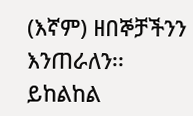(እኛም) ዘበኞቻችንን እንጠራለን፡፡
ይከልከል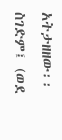አትታዘዘው፡፡ ስገድም፤ (ወደ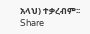አላህ) ተቃረብም፡፡
Share